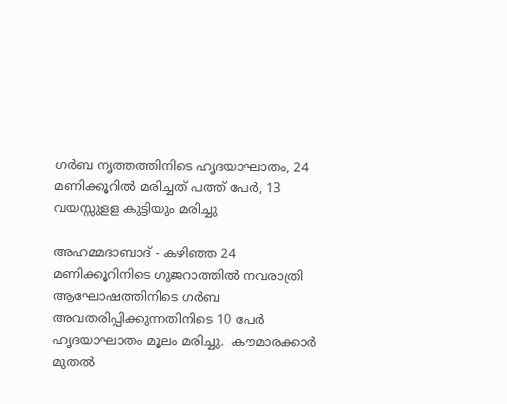ഗര്‍ബ നൃത്തത്തിനിടെ ഹൃദയാഘാതം, 24 മണിക്കൂറില്‍ മരിച്ചത് പത്ത് പേര്‍, 13 വയസ്സുളള കുട്ടിയും മരിച്ചു

അഹമ്മദാബാദ് - കഴിഞ്ഞ 24 മണിക്കൂറിനിടെ ഗുജറാത്തില്‍ നവരാത്രി ആഘോഷത്തിനിടെ ഗര്‍ബ അവതരിപ്പിക്കുന്നതിനിടെ 10 പേര്‍ ഹൃദയാഘാതം മൂലം മരിച്ചു.  കൗമാരക്കാര്‍ മുതല്‍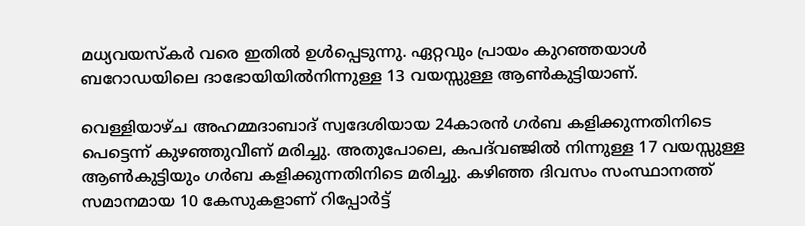മധ്യവയസ്‌കര്‍ വരെ ഇതില്‍ ഉള്‍പ്പെടുന്നു. ഏറ്റവും പ്രായം കുറഞ്ഞയാള്‍ ബറോഡയിലെ ദാഭോയിയില്‍നിന്നുള്ള 13 വയസ്സുള്ള ആണ്‍കുട്ടിയാണ്.

വെള്ളിയാഴ്ച അഹമ്മദാബാദ് സ്വദേശിയായ 24കാരന്‍ ഗര്‍ബ കളിക്കുന്നതിനിടെ പെട്ടെന്ന് കുഴഞ്ഞുവീണ് മരിച്ചു. അതുപോലെ, കപദ്‌വഞ്ജില്‍ നിന്നുള്ള 17 വയസ്സുള്ള ആണ്‍കുട്ടിയും ഗര്‍ബ കളിക്കുന്നതിനിടെ മരിച്ചു. കഴിഞ്ഞ ദിവസം സംസ്ഥാനത്ത് സമാനമായ 10 കേസുകളാണ് റിപ്പോര്‍ട്ട്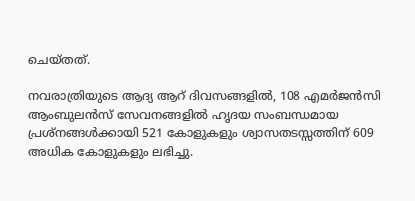ചെയ്തത്.

നവരാത്രിയുടെ ആദ്യ ആറ് ദിവസങ്ങളില്‍, 108 എമര്‍ജന്‍സി ആംബുലന്‍സ് സേവനങ്ങളില്‍ ഹൃദയ സംബന്ധമായ പ്രശ്‌നങ്ങള്‍ക്കായി 521 കോളുകളും ശ്വാസതടസ്സത്തിന് 609 അധിക കോളുകളും ലഭിച്ചു.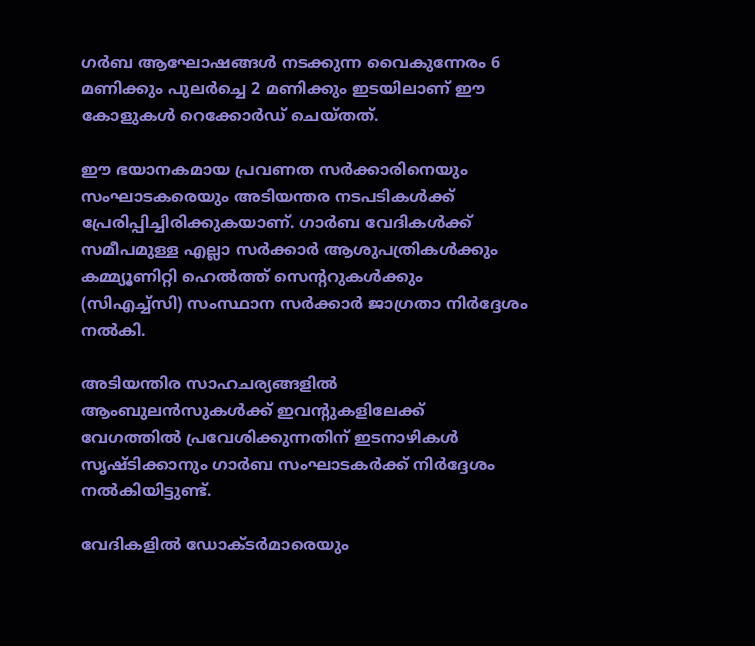ഗര്‍ബ ആഘോഷങ്ങള്‍ നടക്കുന്ന വൈകുന്നേരം 6 മണിക്കും പുലര്‍ച്ചെ 2 മണിക്കും ഇടയിലാണ് ഈ കോളുകള്‍ റെക്കോര്‍ഡ് ചെയ്തത്.

ഈ ഭയാനകമായ പ്രവണത സര്‍ക്കാരിനെയും സംഘാടകരെയും അടിയന്തര നടപടികള്‍ക്ക് പ്രേരിപ്പിച്ചിരിക്കുകയാണ്. ഗാര്‍ബ വേദികള്‍ക്ക് സമീപമുള്ള എല്ലാ സര്‍ക്കാര്‍ ആശുപത്രികള്‍ക്കും കമ്മ്യൂണിറ്റി ഹെല്‍ത്ത് സെന്ററുകള്‍ക്കും (സിഎച്ച്‌സി) സംസ്ഥാന സര്‍ക്കാര്‍ ജാഗ്രതാ നിര്‍ദ്ദേശം നല്‍കി.

അടിയന്തിര സാഹചര്യങ്ങളില്‍ ആംബുലന്‍സുകള്‍ക്ക് ഇവന്റുകളിലേക്ക് വേഗത്തില്‍ പ്രവേശിക്കുന്നതിന് ഇടനാഴികള്‍ സൃഷ്ടിക്കാനും ഗാര്‍ബ സംഘാടകര്‍ക്ക് നിര്‍ദ്ദേശം നല്‍കിയിട്ടുണ്ട്.

വേദികളില്‍ ഡോക്ടര്‍മാരെയും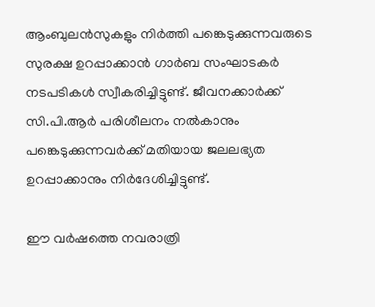ആംബുലന്‍സുകളും നിര്‍ത്തി പങ്കെടുക്കുന്നവരുടെ സുരക്ഷ ഉറപ്പാക്കാന്‍ ഗാര്‍ബ സംഘാടകര്‍ നടപടികള്‍ സ്വീകരിച്ചിട്ടുണ്ട്. ജീവനക്കാര്‍ക്ക് സി.പി.ആര്‍ പരിശീലനം നല്‍കാനും പങ്കെടുക്കുന്നവര്‍ക്ക് മതിയായ ജലലഭ്യത ഉറപ്പാക്കാനും നിര്‍ദേശിച്ചിട്ടുണ്ട്.

ഈ വര്‍ഷത്തെ നവരാത്രി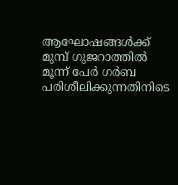ആഘോഷങ്ങള്‍ക്ക് മുമ്പ് ഗുജറാത്തില്‍ മൂന്ന് പേര്‍ ഗര്‍ബ പരിശീലിക്കുന്നതിനിടെ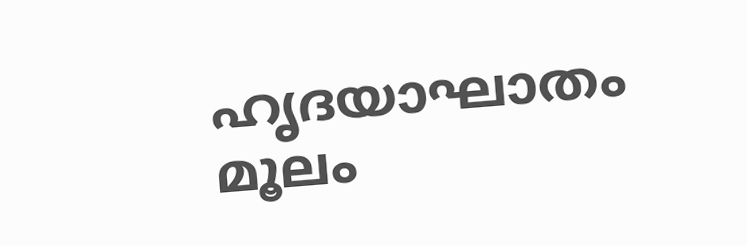ഹൃദയാഘാതം മൂലം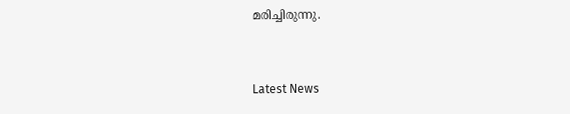മരിച്ചിരുന്നു.



Latest News